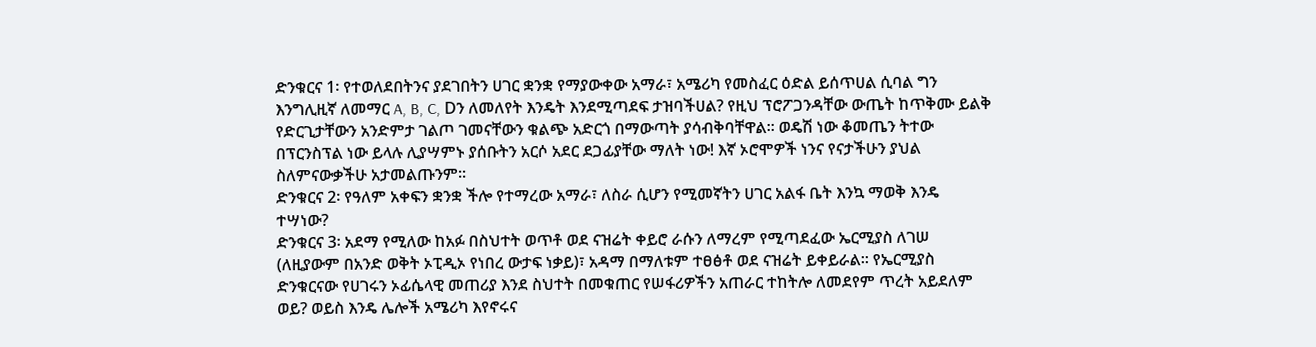ድንቁርና 1፡ የተወለደበትንና ያደገበትን ሀገር ቋንቋ የማያውቀው አማራ፣ አሜሪካ የመስፈር ዕድል ይሰጥሀል ሲባል ግን እንግሊዚኛ ለመማር A, B, C, Dን ለመለየት እንዴት እንደሚጣደፍ ታዝባችሀል? የዚህ ፕሮፖጋንዳቸው ውጤት ከጥቅሙ ይልቅ የድርጊታቸውን አንድምታ ገልጦ ገመናቸውን ቁልጭ አድርጎ በማውጣት ያሳብቅባቸዋል፡፡ ወዴሽ ነው ቆመጤን ትተው በፕርንስፕል ነው ይላሉ ሊያሣምኑ ያሰቡትን አርሶ አደር ደጋፊያቸው ማለት ነው! እኛ ኦሮሞዎች ነንና የናታችሁን ያህል ስለምናውቃችሁ አታመልጡንም፡፡
ድንቁርና 2፡ የዓለም አቀፍን ቋንቋ ችሎ የተማረው አማራ፣ ለስራ ሲሆን የሚመኛትን ሀገር አልፋ ቤት እንኳ ማወቅ እንዴ ተሣነው?
ድንቁርና 3፡ አደማ የሚለው ከአፉ በስህተት ወጥቶ ወደ ናዝሬት ቀይሮ ራሱን ለማረም የሚጣደፈው ኤርሚያስ ለገሠ (ለዚያውም በአንድ ወቅት ኦፒዲኦ የነበረ ውታፍ ነቃይ)፣ አዳማ በማለቱም ተፀፅቶ ወደ ናዝሬት ይቀይራል፡፡ የኤርሚያስ ድንቁርናው የሀገሩን ኦፊሴላዊ መጠሪያ እንደ ስህተት በመቁጠር የሠፋሪዎችን አጠራር ተከትሎ ለመደየም ጥረት አይደለም ወይ? ወይስ እንዴ ሌሎች አሜሪካ እየኖሩና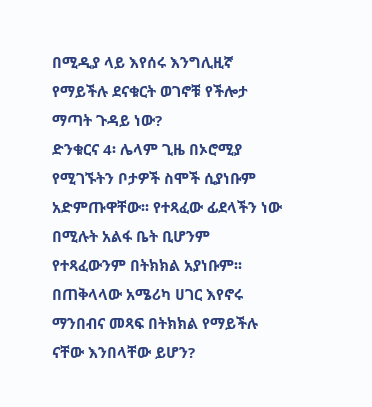በሚዲያ ላይ እየሰሩ እንግሊዚኛ የማይችሉ ደናቁርት ወገኖቹ የችሎታ ማጣት ጉዳይ ነው?
ድንቁርና 4፡ ሌላም ጊዜ በኦሮሚያ የሚገኙትን ቦታዎች ስሞች ሲያነቡም አድምጡዋቸው፡፡ የተጻፈው ፊደላችን ነው በሚሉት አልፋ ቤት ቢሆንም የተጻፈውንም በትክክል አያነቡም፡፡ በጠቅላላው አሜሪካ ሀገር እየኖሩ ማንበብና መጻፍ በትክክል የማይችሉ ናቸው እንበላቸው ይሆን?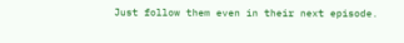Just follow them even in their next episode.